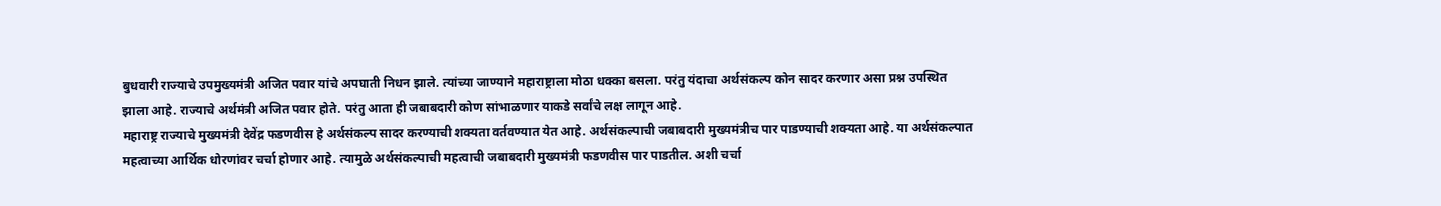बुधवारी राज्याचे उपमुख्यमंत्री अजित पवार यांचे अपघाती निधन झाले. त्यांच्या जाण्याने महाराष्ट्राला मोठा धक्का बसला. परंतु यंदाचा अर्थसंकल्प कोन सादर करणार असा प्रश्न उपस्थित झाला आहे. राज्याचे अर्थमंत्री अजित पवार होते. परंतु आता ही जबाबदारी कोण सांभाळणार याकडे सर्वांचे लक्ष लागून आहे.
महाराष्ट्र राज्याचे मुख्यमंत्री देवेंद्र फडणवीस हे अर्थसंकल्प सादर करण्याची शक्यता वर्तवण्यात येत आहे. अर्थसंकल्पाची जबाबदारी मुख्यमंत्रीच पार पाडण्याची शक्यता आहे. या अर्थसंकल्पात महत्वाच्या आर्थिक धोरणांवर चर्चा होणार आहे. त्यामुळे अर्थसंकल्पाची महत्वाची जबाबदारी मुख्यमंत्री फडणवीस पार पाडतील. अशी चर्चा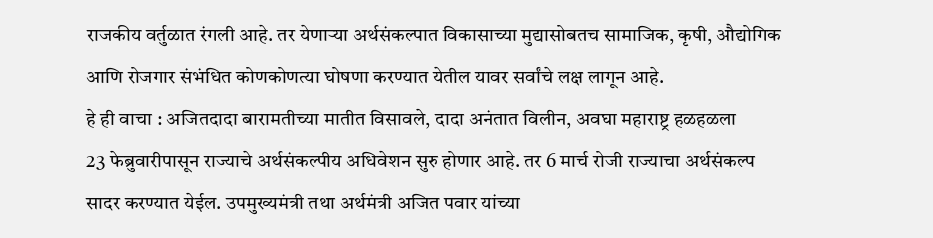राजकीय वर्तुळात रंगली आहे. तर येणाऱ्या अर्थसंकल्पात विकासाच्या मुद्यासोबतच सामाजिक, कृषी, औद्योगिक आणि रोजगार संभंधित कोणकोणत्या घोषणा करण्यात येतील यावर सर्वांचे लक्ष लागून आहे.
हे ही वाचा : अजितदादा बारामतीच्या मातीत विसावले, दादा अनंतात विलीन, अवघा महाराष्ट्र हळहळला
23 फेब्रुवारीपासून राज्याचे अर्थसंकल्पीय अधिवेशन सुरु होणार आहे. तर 6 मार्च रोजी राज्याचा अर्थसंकल्प सादर करण्यात येईल. उपमुख्यमंत्री तथा अर्थमंत्री अजित पवार यांच्या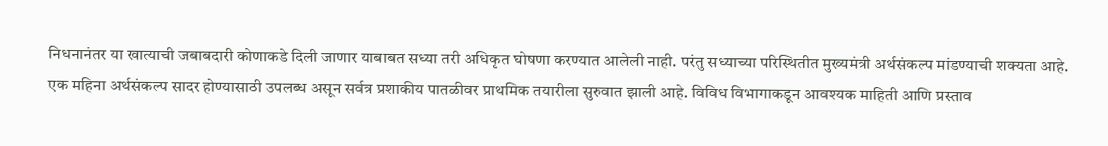निधनानंतर या खात्याची जबाबदारी कोणाकडे दिली जाणार याबाबत सध्या तरी अधिकृत घोषणा करण्यात आलेली नाही. परंतु सध्याच्या परिस्थितीत मुख्यमंत्री अर्थसंकल्प मांडण्याची शक्यता आहे.
एक महिना अर्थसंकल्प सादर होण्यासाठी उपलब्ध असून सर्वत्र प्रशाकीय पातळीवर प्राथमिक तयारीला सुरुवात झाली आहे. विविध विभागाकडून आवश्यक माहिती आणि प्रस्ताव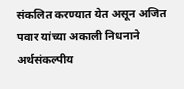संकलित करण्यात येत असून अजित पवार यांच्या अकाली निधनाने अर्थसंकल्पीय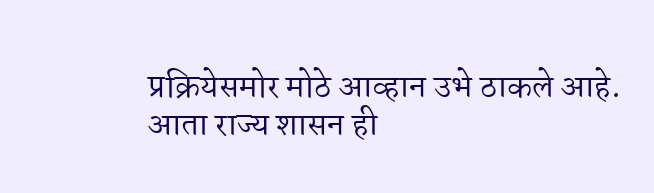प्रक्रियेसमोर मोठे आव्हान उभे ठाकले आहे. आता राज्य शासन ही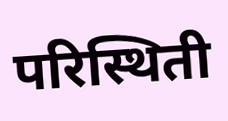परिस्थिती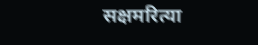सक्षमरित्या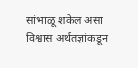सांभाळू शकेल असा विश्वास अर्थतज्ञांकडून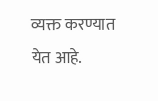व्यक्त करण्यात येत आहे.